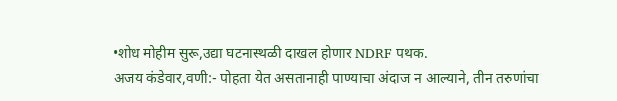•शोध मोहीम सुरू,उद्या घटनास्थळी दाखल होणार NDRF पथक.
अजय कंडेवार,वणी:- पोहता येत असतानाही पाण्याचा अंदाज न आल्याने, तीन तरुणांचा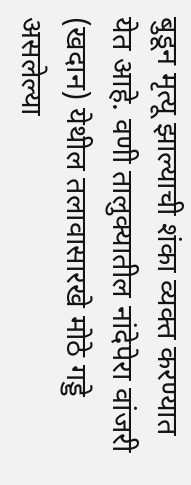बुडून मृत्यू झाल्याची शंका व्यक्त करण्यात येत आहे. वणी तालुक्यातील नांदेपेरा वांजरी (खदान) येथील तलावासारखे मोठे गड्डे असलेल्या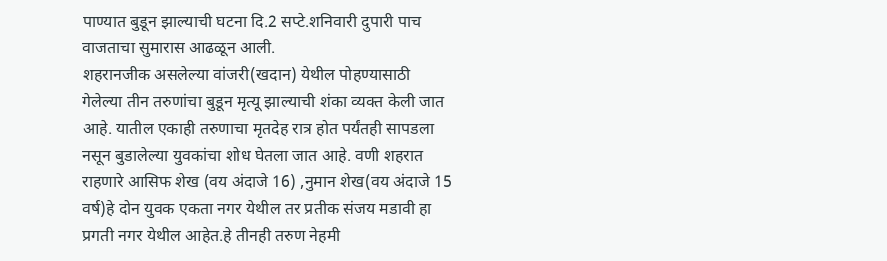पाण्यात बुडून झाल्याची घटना दि.2 सप्टे.शनिवारी दुपारी पाच वाजताचा सुमारास आढळून आली.
शहरानजीक असलेल्या वांजरी(खदान) येथील पोहण्यासाठी गेलेल्या तीन तरुणांचा बुडून मृत्यू झाल्याची शंका व्यक्त केली जात आहे. यातील एकाही तरुणाचा मृतदेह रात्र होत पर्यंतही सापडला नसून बुडालेल्या युवकांचा शोध घेतला जात आहे. वणी शहरात राहणारे आसिफ शेख (वय अंदाजे 16) ,नुमान शेख(वय अंदाजे 15 वर्ष)हे दोन युवक एकता नगर येथील तर प्रतीक संजय मडावी हा प्रगती नगर येथील आहेत.हे तीनही तरुण नेहमी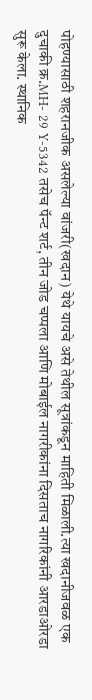पोहण्यासाठी शहरानजीक असलेल्या वांजरी(खदान) येथे यायचे असे तेथील सूत्रांकडून माहिती मिळाली.त्या खदानीजवळ एक दुचाकी क्र.MH- 29 Y-5342 तसेच पॅन्ट शर्ट, तीन जोड चप्पला आणि मोबाईल नागरीकांना दिसताच नागरिकांनी आरडाओरडा सुरू केला. स्थानिक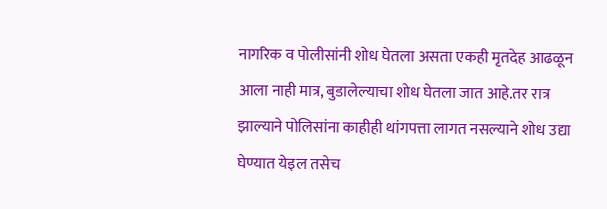नागरिक व पोलीसांनी शोध घेतला असता एकही मृतदेह आढळून आला नाही मात्र, बुडालेल्याचा शोध घेतला जात आहे.तर रात्र झाल्याने पोलिसांना काहीही थांगपत्ता लागत नसल्याने शोध उद्या घेण्यात येइल तसेच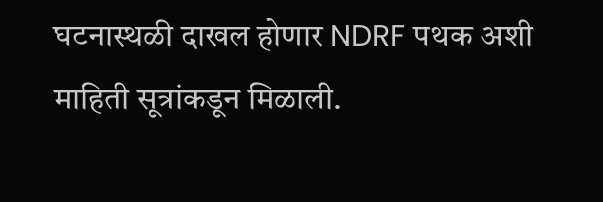घटनास्थळी दाखल होणार NDRF पथक अशी माहिती सूत्रांकडून मिळाली.